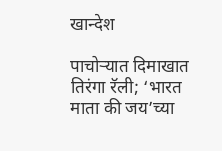खान्देश

पाचोऱ्यात दिमाखात तिरंगा रॅली; ‘भारत माता की जय’च्या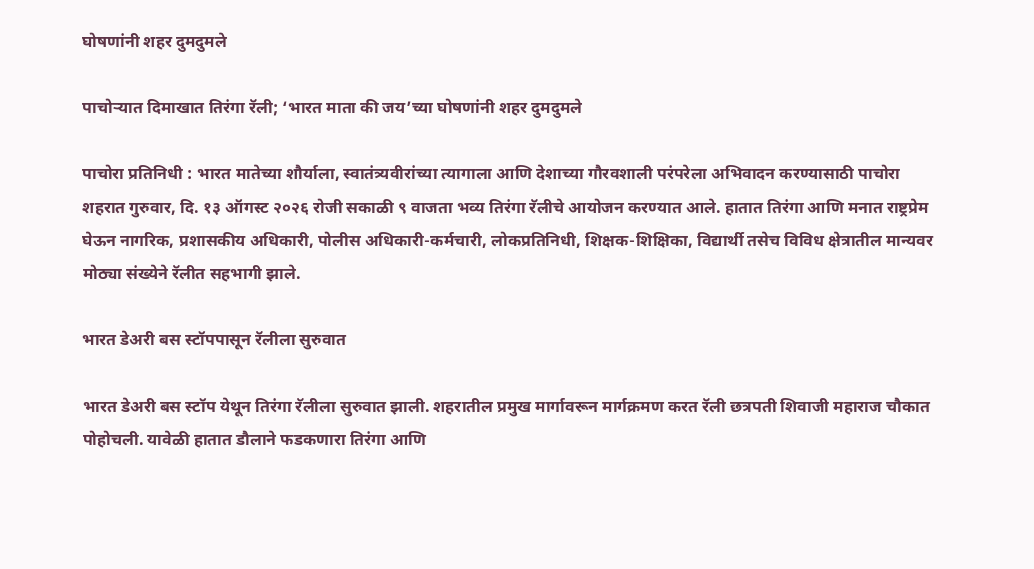घोषणांनी शहर दुमदुमले

पाचोऱ्यात दिमाखात तिरंगा रॅली; ‘भारत माता की जय’च्या घोषणांनी शहर दुमदुमले

पाचोरा प्रतिनिधी : भारत मातेच्या शौर्याला, स्वातंत्र्यवीरांच्या त्यागाला आणि देशाच्या गौरवशाली परंपरेला अभिवादन करण्यासाठी पाचोरा शहरात गुरुवार, दि. १३ ऑगस्ट २०२६ रोजी सकाळी ९ वाजता भव्य तिरंगा रॅलीचे आयोजन करण्यात आले. हातात तिरंगा आणि मनात राष्ट्रप्रेम घेऊन नागरिक, प्रशासकीय अधिकारी, पोलीस अधिकारी-कर्मचारी, लोकप्रतिनिधी, शिक्षक-शिक्षिका, विद्यार्थी तसेच विविध क्षेत्रातील मान्यवर मोठ्या संख्येने रॅलीत सहभागी झाले.

भारत डेअरी बस स्टॉपपासून रॅलीला सुरुवात

भारत डेअरी बस स्टॉप येथून तिरंगा रॅलीला सुरुवात झाली. शहरातील प्रमुख मार्गावरून मार्गक्रमण करत रॅली छत्रपती शिवाजी महाराज चौकात पोहोचली. यावेळी हातात डौलाने फडकणारा तिरंगा आणि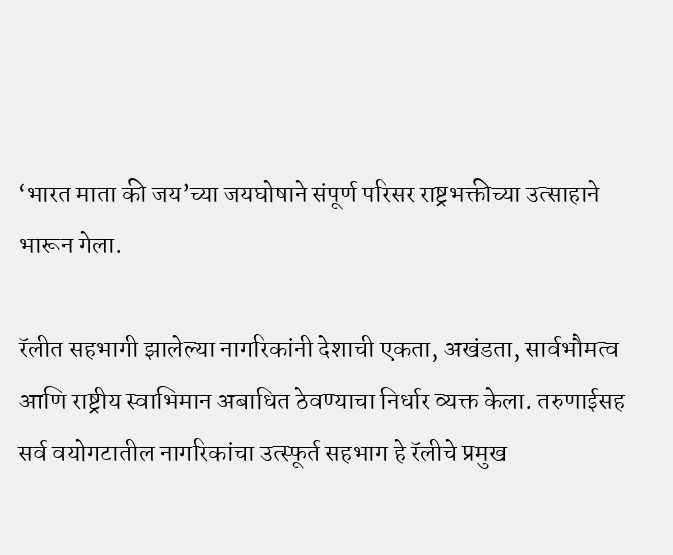‘भारत माता की जय’च्या जयघोषाने संपूर्ण परिसर राष्ट्रभक्तीच्या उत्साहाने भारून गेला.

रॅलीत सहभागी झालेल्या नागरिकांनी देशाची एकता, अखंडता, सार्वभौमत्व आणि राष्ट्रीय स्वाभिमान अबाधित ठेवण्याचा निर्धार व्यक्त केला. तरुणाईसह सर्व वयोगटातील नागरिकांचा उत्स्फूर्त सहभाग हे रॅलीचे प्रमुख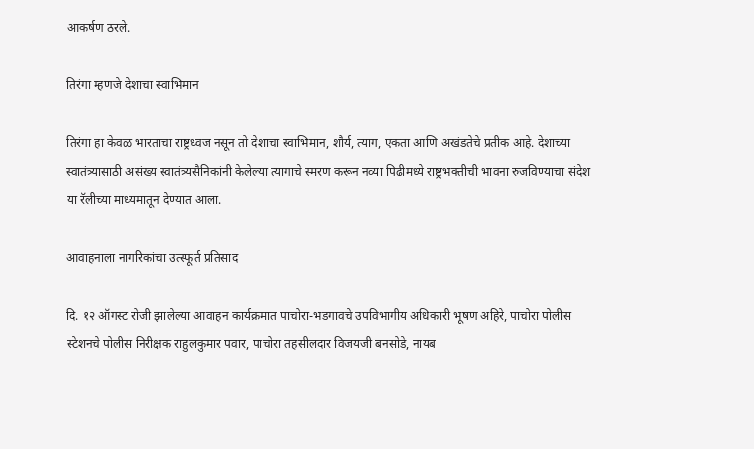आकर्षण ठरले.

तिरंगा म्हणजे देशाचा स्वाभिमान

तिरंगा हा केवळ भारताचा राष्ट्रध्वज नसून तो देशाचा स्वाभिमान, शौर्य, त्याग, एकता आणि अखंडतेचे प्रतीक आहे. देशाच्या स्वातंत्र्यासाठी असंख्य स्वातंत्र्यसैनिकांनी केलेल्या त्यागाचे स्मरण करून नव्या पिढीमध्ये राष्ट्रभक्तीची भावना रुजविण्याचा संदेश या रॅलीच्या माध्यमातून देण्यात आला.

आवाहनाला नागरिकांचा उत्स्फूर्त प्रतिसाद

दि. १२ ऑगस्ट रोजी झालेल्या आवाहन कार्यक्रमात पाचोरा-भडगावचे उपविभागीय अधिकारी भूषण अहिरे, पाचोरा पोलीस स्टेशनचे पोलीस निरीक्षक राहुलकुमार पवार, पाचोरा तहसीलदार विजयजी बनसोडे, नायब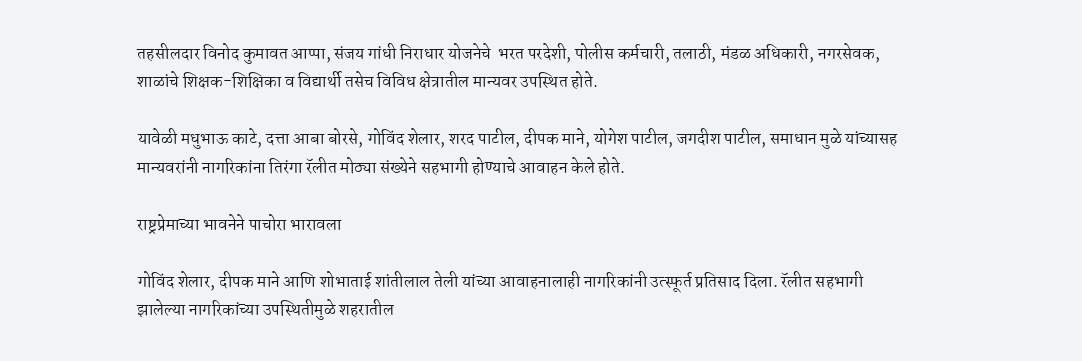तहसीलदार विनोद कुमावत आप्पा, संजय गांधी निराधार योजनेचे  भरत परदेशी, पोलीस कर्मचारी, तलाठी, मंडळ अधिकारी, नगरसेवक, शाळांचे शिक्षक-शिक्षिका व विद्यार्थी तसेच विविध क्षेत्रातील मान्यवर उपस्थित होते.

यावेळी मधुभाऊ काटे, दत्ता आबा बोरसे, गोविंद शेलार, शरद पाटील, दीपक माने, योगेश पाटील, जगदीश पाटील, समाधान मुळे यांच्यासह मान्यवरांनी नागरिकांना तिरंगा रॅलीत मोठ्या संख्येने सहभागी होण्याचे आवाहन केले होते.

राष्ट्रप्रेमाच्या भावनेने पाचोरा भारावला

गोविंद शेलार, दीपक माने आणि शोभाताई शांतीलाल तेली यांच्या आवाहनालाही नागरिकांनी उत्स्फूर्त प्रतिसाद दिला. रॅलीत सहभागी झालेल्या नागरिकांच्या उपस्थितीमुळे शहरातील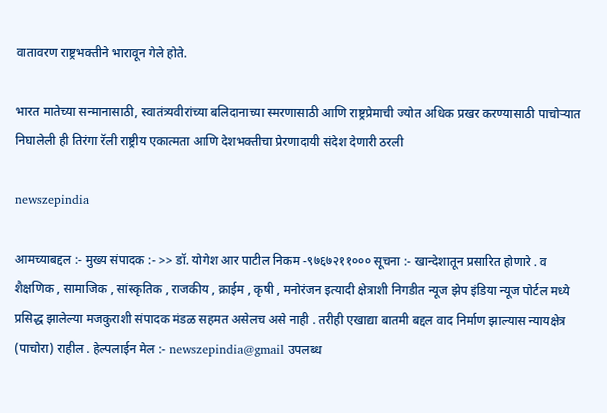वातावरण राष्ट्रभक्तीने भारावून गेले होते.

भारत मातेच्या सन्मानासाठी, स्वातंत्र्यवीरांच्या बलिदानाच्या स्मरणासाठी आणि राष्ट्रप्रेमाची ज्योत अधिक प्रखर करण्यासाठी पाचोऱ्यात निघालेली ही तिरंगा रॅली राष्ट्रीय एकात्मता आणि देशभक्तीचा प्रेरणादायी संदेश देणारी ठरली

newszepindia

आमच्याबद्दल :- मुख्य संपादक :- >> डॉ. योगेश आर पाटील निकम -९७६७२११००० सूचना :- खान्देशातून प्रसारित होणारे . व शैक्षणिक , सामाजिक , सांस्कृतिक , राजकीय , क्राईम , कृषी , मनोरंजन इत्यादी क्षेत्राशी निगडीत न्यूज झेप इंडिया न्यूज पोर्टल मध्ये प्रसिद्ध झालेल्या मजकुराशी संपादक मंडळ सहमत असेलच असे नाही . तरीही एखाद्या बातमी बद्दल वाद निर्माण झाल्यास न्यायक्षेत्र (पाचोरा) राहील . हेल्पलाईन मेल :- newszepindia@gmail उपलब्ध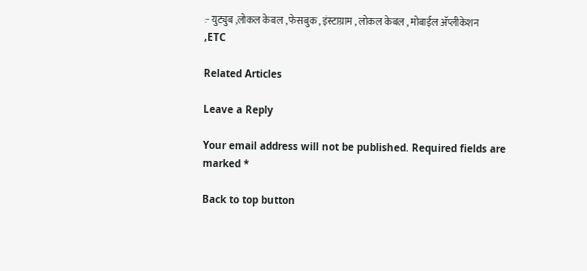:- युट्युब ,लोकल केबल , फेसबुक , इंस्टाग्राम , लोकल केबल , मोबाईल अ‍ॅप्लीकेशन ,ETC

Related Articles

Leave a Reply

Your email address will not be published. Required fields are marked *

Back to top button